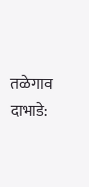तळेगाव दाभाडे: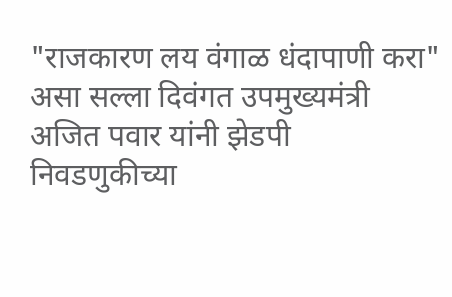"राजकारण लय वंगाळ धंदापाणी करा" असा सल्ला दिवंगत उपमुख्यमंत्री अजित पवार यांनी झेडपी निवडणुकीच्या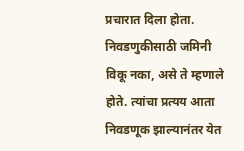प्रचारात दिला होता. निवडणुकीसाठी जमिनी विकू नका, असे ते म्हणाले होते. त्यांचा प्रत्यय आता निवडणूक झाल्यानंतर येत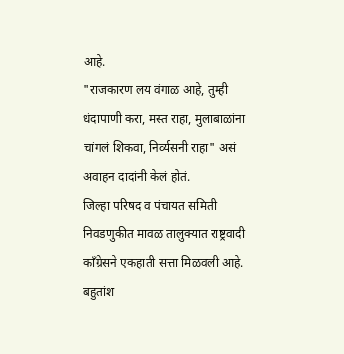आहे.
"राजकारण लय वंगाळ आहे, तुम्ही धंदापाणी करा, मस्त राहा, मुलाबाळांना चांगलं शिकवा, निर्व्यसनी राहा" असं अवाहन दादांनी केलं होतं.
जिल्हा परिषद व पंचायत समिती निवडणुकीत मावळ तालुक्यात राष्ट्रवादी काँग्रेसने एकहाती सत्ता मिळवली आहे. बहुतांश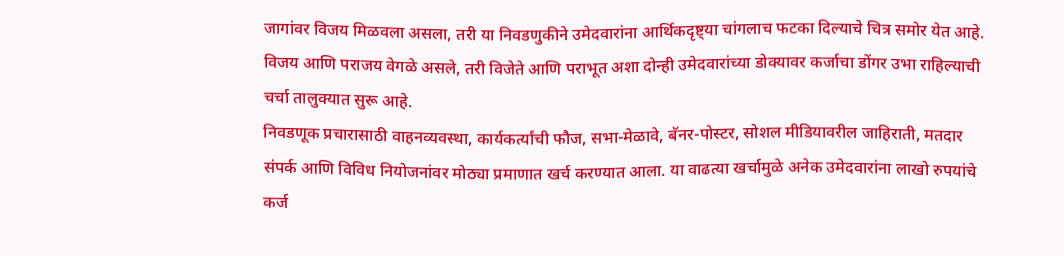जागांवर विजय मिळवला असला, तरी या निवडणुकीने उमेदवारांना आर्थिकदृष्ट्या चांगलाच फटका दिल्याचे चित्र समोर येत आहे. विजय आणि पराजय वेगळे असले, तरी विजेते आणि पराभूत अशा दोन्ही उमेदवारांच्या डोक्यावर कर्जाचा डोंगर उभा राहिल्याची चर्चा तालुक्यात सुरू आहे.
निवडणूक प्रचारासाठी वाहनव्यवस्था, कार्यकर्त्यांची फौज, सभा-मेळावे, बॅनर-पोस्टर, सोशल मीडियावरील जाहिराती, मतदार संपर्क आणि विविध नियोजनांवर मोठ्या प्रमाणात खर्च करण्यात आला. या वाढत्या खर्चामुळे अनेक उमेदवारांना लाखो रुपयांचे कर्ज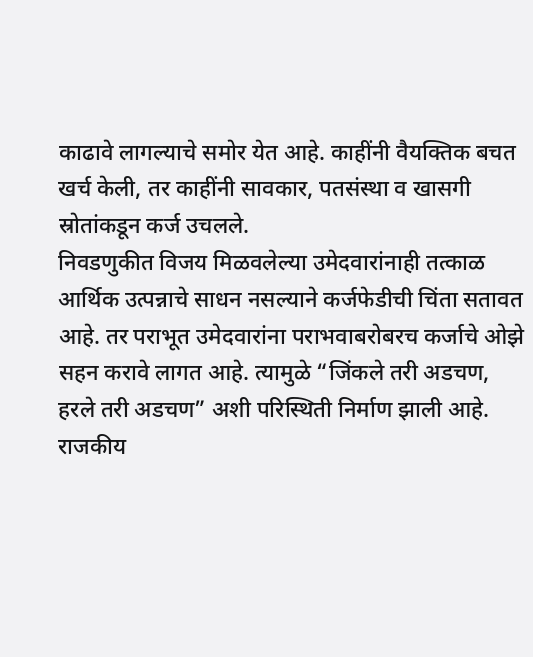काढावे लागल्याचे समोर येत आहे. काहींनी वैयक्तिक बचत खर्च केली, तर काहींनी सावकार, पतसंस्था व खासगी स्रोतांकडून कर्ज उचलले.
निवडणुकीत विजय मिळवलेल्या उमेदवारांनाही तत्काळ आर्थिक उत्पन्नाचे साधन नसल्याने कर्जफेडीची चिंता सतावत आहे. तर पराभूत उमेदवारांना पराभवाबरोबरच कर्जाचे ओझे सहन करावे लागत आहे. त्यामुळे “जिंकले तरी अडचण, हरले तरी अडचण” अशी परिस्थिती निर्माण झाली आहे.
राजकीय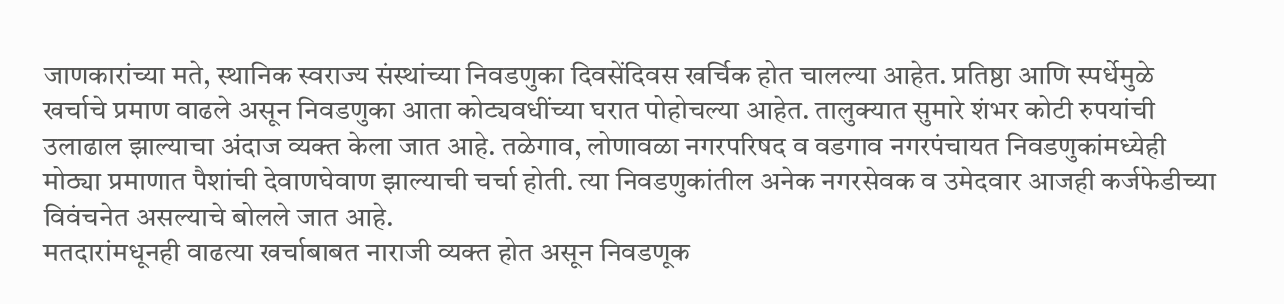जाणकारांच्या मते, स्थानिक स्वराज्य संस्थांच्या निवडणुका दिवसेंदिवस खर्चिक होत चालल्या आहेत. प्रतिष्ठा आणि स्पर्धेमुळे खर्चाचे प्रमाण वाढले असून निवडणुका आता कोट्यवधींच्या घरात पोहोचल्या आहेत. तालुक्यात सुमारे शंभर कोटी रुपयांची उलाढाल झाल्याचा अंदाज व्यक्त केला जात आहे. तळेगाव, लोणावळा नगरपरिषद व वडगाव नगरपंचायत निवडणुकांमध्येही मोठ्या प्रमाणात पैशांची देवाणघेवाण झाल्याची चर्चा होती. त्या निवडणुकांतील अनेक नगरसेवक व उमेदवार आजही कर्जफेडीच्या विवंचनेत असल्याचे बोलले जात आहे.
मतदारांमधूनही वाढत्या खर्चाबाबत नाराजी व्यक्त होत असून निवडणूक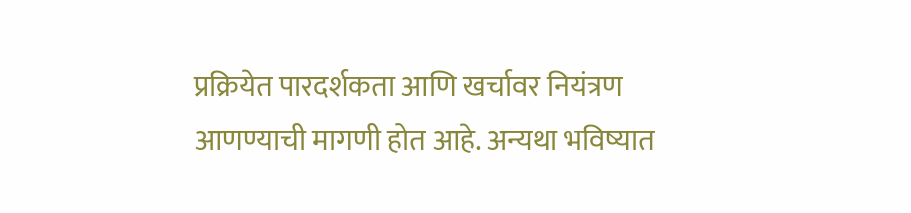प्रक्रियेत पारदर्शकता आणि खर्चावर नियंत्रण आणण्याची मागणी होत आहे. अन्यथा भविष्यात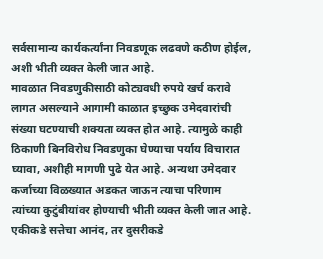सर्वसामान्य कार्यकर्त्यांना निवडणूक लढवणे कठीण होईल, अशी भीती व्यक्त केली जात आहे.
मावळात निवडणुकीसाठी कोट्यवधी रुपये खर्च करावे लागत असल्याने आगामी काळात इच्छुक उमेदवारांची संख्या घटण्याची शक्यता व्यक्त होत आहे. त्यामुळे काही ठिकाणी बिनविरोध निवडणुका घेण्याचा पर्याय विचारात घ्यावा, अशीही मागणी पुढे येत आहे. अन्यथा उमेदवार कर्जाच्या विळख्यात अडकत जाऊन त्याचा परिणाम त्यांच्या कुटुंबीयांवर होण्याची भीती व्यक्त केली जात आहे. एकीकडे सत्तेचा आनंद, तर दुसरीकडे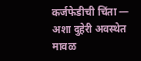कर्जफेडीची चिंता — अशा दुहेरी अवस्थेत मावळ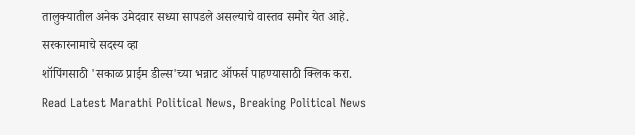तालुक्यातील अनेक उमेदवार सध्या सापडले असल्याचे वास्तव समोर येत आहे.
सरकारनामाचे सदस्य व्हा
शॉपिंगसाठी 'सकाळ प्राईम डील्स'च्या भन्नाट ऑफर्स पाहण्यासाठी क्लिक करा.
Read Latest Marathi Political News, Breaking Political News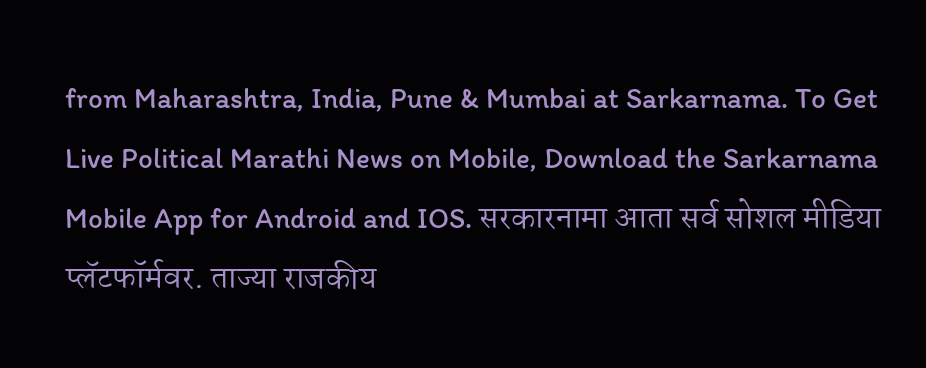from Maharashtra, India, Pune & Mumbai at Sarkarnama. To Get Live Political Marathi News on Mobile, Download the Sarkarnama Mobile App for Android and IOS. सरकारनामा आता सर्व सोशल मीडिया प्लॅटफॉर्मवर. ताज्या राजकीय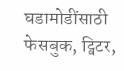घडामोडींसाठी फेसबुक, ट्विटर,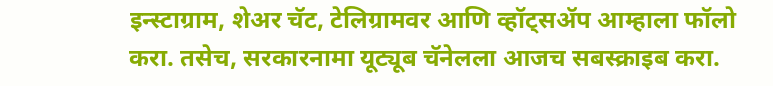इन्स्टाग्राम, शेअर चॅट, टेलिग्रामवर आणि व्हॉट्सॲप आम्हाला फॉलो करा. तसेच, सरकारनामा यूट्यूब चॅनेलला आजच सबस्क्राइब करा.